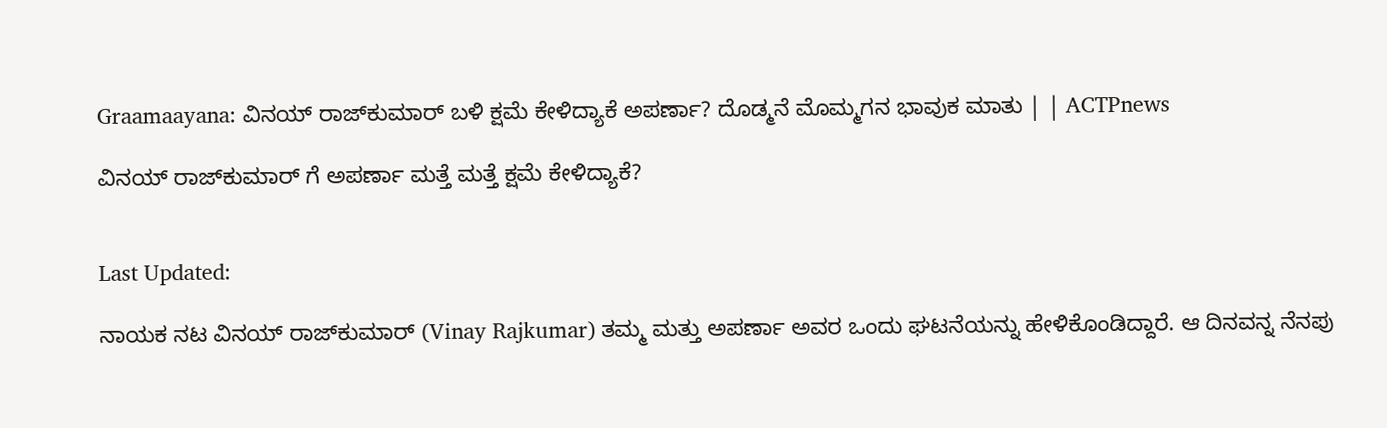Graamaayana: ವಿನಯ್ ರಾಜ್‌ಕುಮಾರ್‌ ಬಳಿ ಕ್ಷಮೆ ಕೇಳಿದ್ಯಾಕೆ ಅಪರ್ಣಾ? ದೊಡ್ಮನೆ ಮೊಮ್ಮಗನ ಭಾವುಕ ಮಾತು | | ACTPnews

ವಿನಯ್ ರಾಜ್‌ಕುಮಾರ್ ಗೆ ಅಪರ್ಣಾ ಮತ್ತೆ ಮತ್ತೆ ಕ್ಷಮೆ ಕೇಳಿದ್ಯಾಕೆ?


Last Updated:

ನಾಯಕ ನಟ ವಿನಯ್ ರಾಜ್‌ಕುಮಾರ್ (Vinay Rajkumar) ತಮ್ಮ ಮತ್ತು ಅಪರ್ಣಾ ಅವರ ಒಂದು ಘಟನೆಯನ್ನು ಹೇಳಿಕೊಂಡಿದ್ದಾರೆ. ಆ ದಿನವನ್ನ ನೆನಪು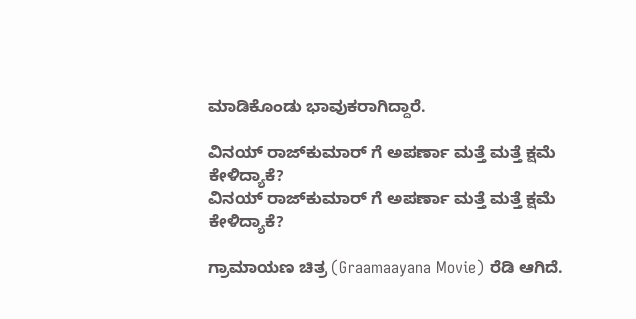ಮಾಡಿಕೊಂಡು ಭಾವುಕರಾಗಿದ್ದಾರೆ.

ವಿನಯ್ ರಾಜ್‌ಕುಮಾರ್ ಗೆ ಅಪರ್ಣಾ ಮತ್ತೆ ಮತ್ತೆ ಕ್ಷಮೆ ಕೇಳಿದ್ಯಾಕೆ?
ವಿನಯ್ ರಾಜ್‌ಕುಮಾರ್ ಗೆ ಅಪರ್ಣಾ ಮತ್ತೆ ಮತ್ತೆ ಕ್ಷಮೆ ಕೇಳಿದ್ಯಾಕೆ?

ಗ್ರಾಮಾಯಣ ಚಿತ್ರ (Graamaayana Movie) ರೆಡಿ ಆಗಿದೆ.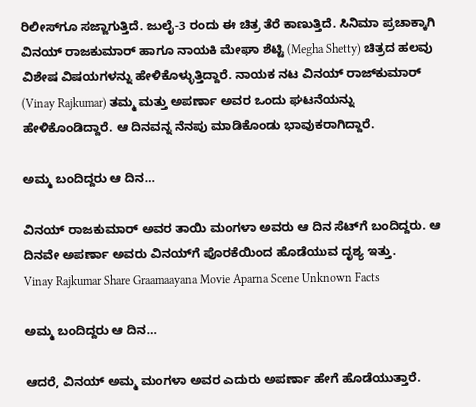ರಿಲೀಸ್‌ಗೂ ಸಜ್ಜಾಗುತ್ತಿದೆ. ಜುಲೈ-3 ರಂದು ಈ ಚಿತ್ರ ತೆರೆ ಕಾಣುತ್ತಿದೆ. ಸಿನಿಮಾ ಪ್ರಚಾಕ್ಕಾಗಿ ವಿನಯ್ ರಾಜಕುಮಾರ್ ಹಾಗೂ ನಾಯಕಿ ಮೇಘಾ ಶೆಟ್ಟಿ (Megha Shetty) ಚಿತ್ರದ ಹಲವು ವಿಶೇಷ ವಿಷಯಗಳನ್ನು ಹೇಳಿಕೊಳ್ಳುತ್ತಿದ್ದಾರೆ. ನಾಯಕ ನಟ ವಿನಯ್ ರಾಜ್‌ಕುಮಾರ್ (Vinay Rajkumar) ತಮ್ಮ ಮತ್ತು ಅಪರ್ಣಾ ಅವರ ಒಂದು ಘಟನೆಯನ್ನು ಹೇಳಿಕೊಂಡಿದ್ದಾರೆ. ಆ ದಿನವನ್ನ ನೆನಪು ಮಾಡಿಕೊಂಡು ಭಾವುಕರಾಗಿದ್ದಾರೆ.

ಅಮ್ಮ ಬಂದಿದ್ದರು ಆ ದಿನ…

ವಿನಯ್ ರಾಜಕುಮಾರ್ ಅವರ ತಾಯಿ ಮಂಗಳಾ ಅವರು ಆ ದಿನ ಸೆಟ್‌ಗೆ ಬಂದಿದ್ದರು. ಆ ದಿನವೇ ಅಪರ್ಣಾ ಅವರು ವಿನಯ್‌ಗೆ ಪೊರಕೆಯಿಂದ ಹೊಡೆಯುವ ದೃಶ್ಯ ಇತ್ತು.
Vinay Rajkumar Share Graamaayana Movie Aparna Scene Unknown Facts

ಅಮ್ಮ ಬಂದಿದ್ದರು ಆ ದಿನ…

ಆದರೆ, ವಿನಯ್ ಅಮ್ಮ ಮಂಗಳಾ ಅವರ ಎದುರು ಅಪರ್ಣಾ ಹೇಗೆ ಹೊಡೆಯುತ್ತಾರೆ.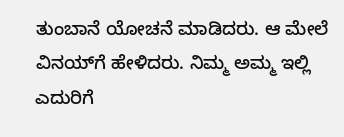ತುಂಬಾನೆ ಯೋಚನೆ ಮಾಡಿದರು. ಆ ಮೇಲೆ ವಿನಯ್‌ಗೆ ಹೇಳಿದರು. ನಿಮ್ಮ ಅಮ್ಮ ಇಲ್ಲಿ ಎದುರಿಗೆ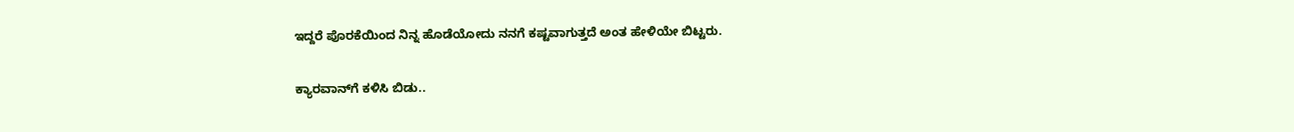ಇದ್ದರೆ ಪೊರಕೆಯಿಂದ ನಿನ್ನ ಹೊಡೆಯೋದು ನನಗೆ ಕಷ್ಟವಾಗುತ್ತದೆ ಅಂತ ಹೇಳಿಯೇ ಬಿಟ್ಟರು.

ಕ್ಯಾರವಾನ್‌ಗೆ ಕಳಿಸಿ ಬಿಡು..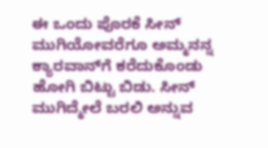ಈ ಒಂದು ಪೊರಕೆ ಸೀನ್ ಮುಗಿಯೋವರೆಗೂ ಅಮ್ಮನನ್ನ ಕ್ಯಾರವಾನ್‌ಗೆ ಕರೆದುಕೊಂಡು ಹೋಗಿ ಬಿಟ್ಟು ಬಿಡು. ಸೀನ್ ಮುಗಿದ್ಮೇಲೆ ಬರಲಿ ಅನ್ನುವ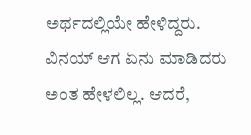ಅರ್ಥದಲ್ಲಿಯೇ ಹೇಳಿದ್ದರು. ವಿನಯ್ ಆಗ ಏನು ಮಾಡಿದರು ಅಂತ ಹೇಳಲಿಲ್ಲ. ಆದರೆ,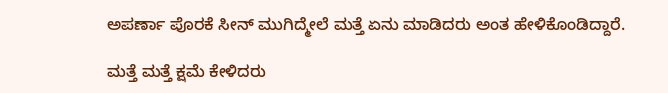ಅಪರ್ಣಾ ಪೊರಕೆ ಸೀನ್ ಮುಗಿದ್ಮೇಲೆ ಮತ್ತೆ ಏನು ಮಾಡಿದರು ಅಂತ ಹೇಳಿಕೊಂಡಿದ್ದಾರೆ.

ಮತ್ತೆ ಮತ್ತೆ ಕ್ಷಮೆ ಕೇಳಿದರು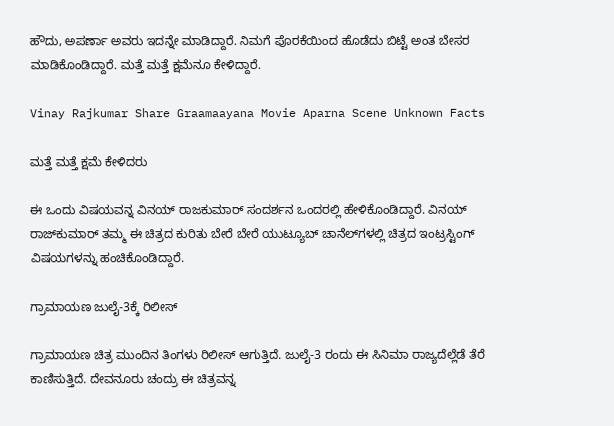ಹೌದು, ಅಪರ್ಣಾ ಅವರು ಇದನ್ನೇ ಮಾಡಿದ್ದಾರೆ. ನಿಮಗೆ ಪೊರಕೆಯಿಂದ ಹೊಡೆದು ಬಿಟ್ಟೆ ಅಂತ ಬೇಸರ ಮಾಡಿಕೊಂಡಿದ್ದಾರೆ. ಮತ್ತೆ ಮತ್ತೆ ಕ್ಷಮೆನೂ ಕೇಳಿದ್ದಾರೆ.

Vinay Rajkumar Share Graamaayana Movie Aparna Scene Unknown Facts

ಮತ್ತೆ ಮತ್ತೆ ಕ್ಷಮೆ ಕೇಳಿದರು

ಈ ಒಂದು ವಿಷಯವನ್ನ ವಿನಯ್ ರಾಜಕುಮಾರ್ ಸಂದರ್ಶನ ಒಂದರಲ್ಲಿ ಹೇಳಿಕೊಂಡಿದ್ದಾರೆ. ವಿನಯ್ ರಾಜ್‌ಕುಮಾರ್ ತಮ್ಮ ಈ ಚಿತ್ರದ ಕುರಿತು ಬೇರೆ ಬೇರೆ ಯುಟ್ಯೂಬ್ ಚಾನೆಲ್‌ಗಳಲ್ಲಿ ಚಿತ್ರದ ಇಂಟ್ರಸ್ಟಿಂಗ್ ವಿಷಯಗಳನ್ನು ಹಂಚಿಕೊಂಡಿದ್ದಾರೆ.

ಗ್ರಾಮಾಯಣ ಜುಲೈ-3ಕ್ಕೆ ರಿಲೀಸ್

ಗ್ರಾಮಾಯಣ ಚಿತ್ರ ಮುಂದಿನ ತಿಂಗಳು ರಿಲೀಸ್ ಆಗುತ್ತಿದೆ. ಜುಲೈ-3 ರಂದು ಈ ಸಿನಿಮಾ ರಾಜ್ಯದೆಲ್ಲೆಡೆ ತೆರೆ ಕಾಣಿಸುತ್ತಿದೆ. ದೇವನೂರು ಚಂದ್ರು ಈ ಚಿತ್ರವನ್ನ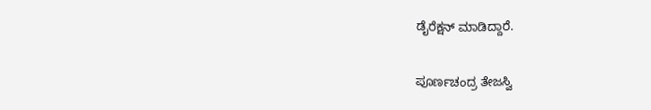ಡೈರೆಕ್ಷನ್ ಮಾಡಿದ್ದಾರೆ.

ಪೂರ್ಣಚಂದ್ರ ತೇಜಸ್ವಿ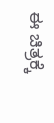ಈ ಚಿತ್ರಕ್ಕೆ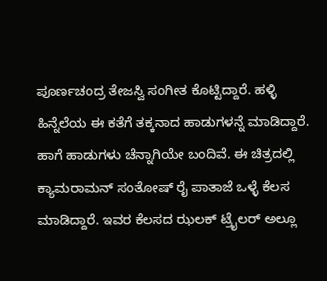ಪೂರ್ಣಚಂದ್ರ ತೇಜಸ್ವಿ ಸಂಗೀತ ಕೊಟ್ಟಿದ್ದಾರೆ. ಹಳ್ಳಿ ಹಿನ್ನೆಲೆಯ ಈ ಕತೆಗೆ ತಕ್ಕನಾದ ಹಾಡುಗಳನ್ನೆ ಮಾಡಿದ್ದಾರೆ. ಹಾಗೆ ಹಾಡುಗಳು ಚೆನ್ನಾಗಿಯೇ ಬಂದಿವೆ. ಈ ಚಿತ್ರದಲ್ಲಿ ಕ್ಯಾಮರಾಮನ್ ಸಂತೋಷ್ ರೈ ಪಾತಾಜೆ ಒಳ್ಳೆ ಕೆಲಸ ಮಾಡಿದ್ದಾರೆ. ಇವರ ಕೆಲಸದ ಝಲಕ್ ಟ್ರೈಲರ್ ಅಲ್ಲೂ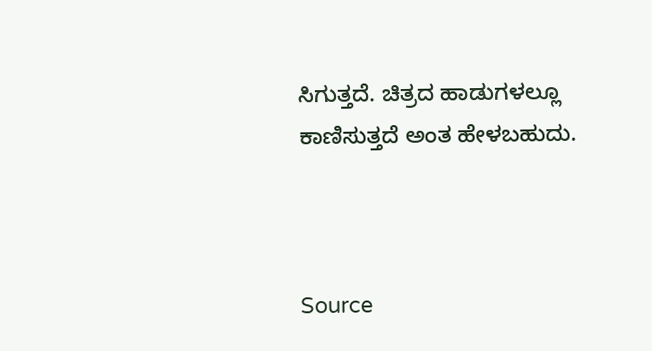ಸಿಗುತ್ತದೆ. ಚಿತ್ರದ ಹಾಡುಗಳಲ್ಲೂ ಕಾಣಿಸುತ್ತದೆ ಅಂತ ಹೇಳಬಹುದು.



Source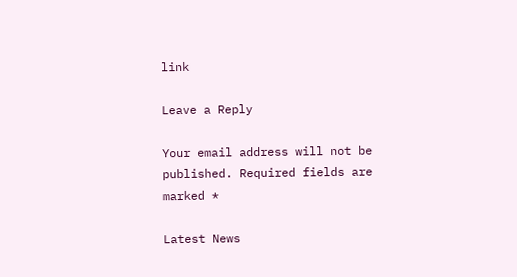link

Leave a Reply

Your email address will not be published. Required fields are marked *

Latest News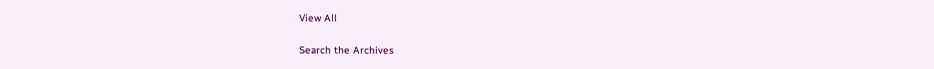View All

Search the Archives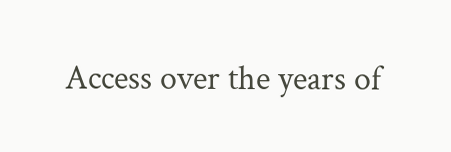Access over the years of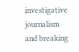investigative journalism and breaking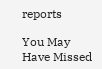reports

You May Have Missed